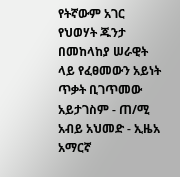የትኛውም አገር የህወሃት ጁንታ በመከላከያ ሠራዊት ላይ የፈፀመውን አይነት ጥቃት ቢገጥመው አይታገስም - ጠ/ሚ አብይ አህመድ - ኢዜአ አማርኛ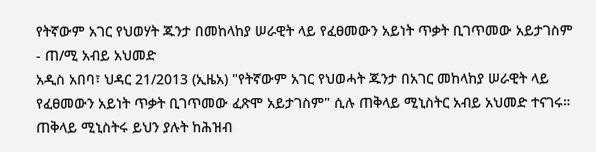የትኛውም አገር የህወሃት ጁንታ በመከላከያ ሠራዊት ላይ የፈፀመውን አይነት ጥቃት ቢገጥመው አይታገስም - ጠ/ሚ አብይ አህመድ
አዲስ አበባ፣ ህዳር 21/2013 (ኢዜአ) "የትኛውም አገር የህወሓት ጁንታ በአገር መከላከያ ሠራዊት ላይ የፈፀመውን አይነት ጥቃት ቢገጥመው ፈጽሞ አይታገስም" ሲሉ ጠቅላይ ሚኒስትር አብይ አህመድ ተናገሩ።
ጠቅላይ ሚኒስትሩ ይህን ያሉት ከሕዝብ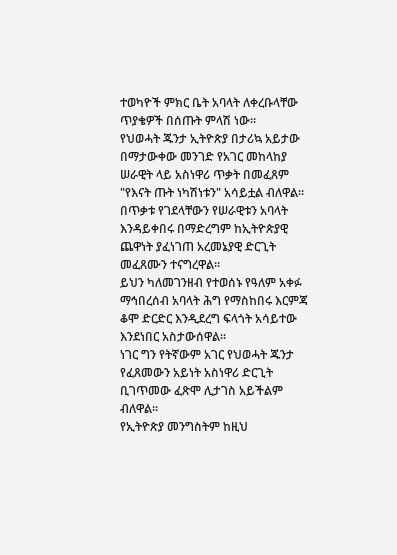ተወካዮች ምክር ቤት አባላት ለቀረቡላቸው ጥያቄዎች በሰጡት ምላሽ ነው።
የህወሓት ጁንታ ኢትዮጵያ በታሪኳ አይታው በማታውቀው መንገድ የአገር መከላከያ ሠራዊት ላይ አስነዋሪ ጥቃት በመፈጸም "የእናት ጡት ነካሽነቱን" አሳይቷል ብለዋል።
በጥቃቱ የገደላቸውን የሠራዊቱን አባላት እንዳይቀበሩ በማድረግም ከኢትዮጵያዊ ጨዋነት ያፈነገጠ አረመኔያዊ ድርጊት መፈጸሙን ተናግረዋል።
ይህን ካለመገንዘብ የተወሰኑ የዓለም አቀፉ ማኅበረሰብ አባላት ሕግ የማስከበሩ እርምጃ ቆሞ ድርድር እንዲደረግ ፍላጎት አሳይተው እንደነበር አስታውሰዋል።
ነገር ግን የትኛውም አገር የህወሓት ጁንታ የፈጸመውን አይነት አስነዋሪ ድርጊት ቢገጥመው ፈጽሞ ሊታገስ አይችልም ብለዋል።
የኢትዮጵያ መንግስትም ከዚህ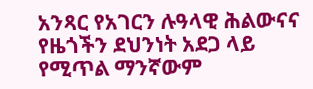አንጻር የአገርን ሉዓላዊ ሕልውናና የዜጎችን ደህንነት አደጋ ላይ የሚጥል ማንኛውም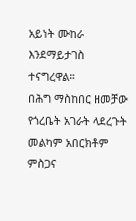አይነት ሙከራ እንደማይታገስ ተናግረዋል።
በሕግ ማስከበር ዘመቻው የጎረቤት አገራት ላደረጉት መልካም አበርክቶም ምስጋና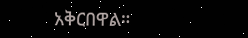አቅርበዋል።